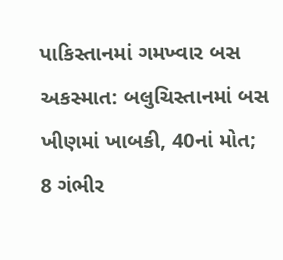પાકિસ્તાનમાં ગમખ્વાર બસ અકસ્માત: બલુચિસ્તાનમાં બસ ખીણમાં ખાબકી, 40નાં મોત; 8 ગંભીર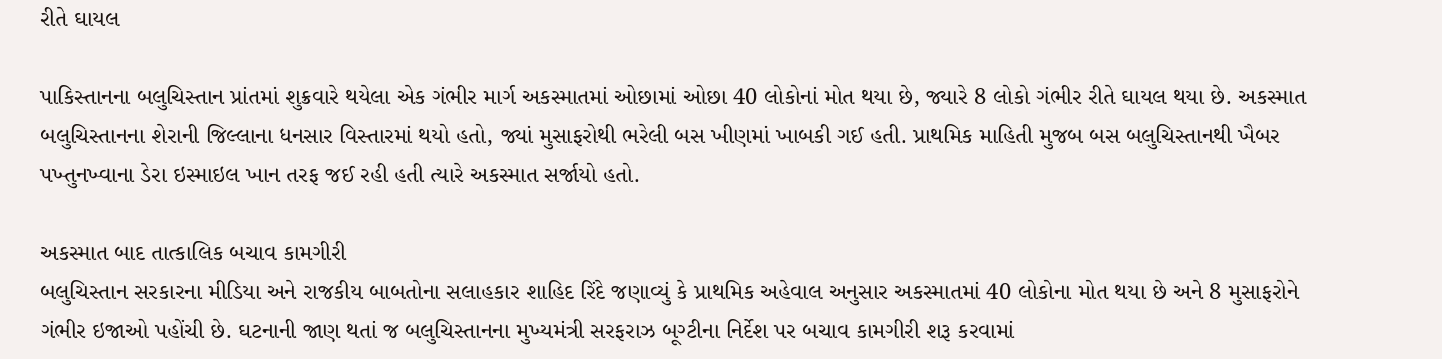રીતે ઘાયલ

પાકિસ્તાનના બલુચિસ્તાન પ્રાંતમાં શુક્રવારે થયેલા એક ગંભીર માર્ગ અકસ્માતમાં ઓછામાં ઓછા 40 લોકોનાં મોત થયા છે, જ્યારે 8 લોકો ગંભીર રીતે ઘાયલ થયા છે. અકસ્માત બલુચિસ્તાનના શેરાની જિલ્લાના ધનસાર વિસ્તારમાં થયો હતો, જ્યાં મુસાફરોથી ભરેલી બસ ખીણમાં ખાબકી ગઈ હતી. પ્રાથમિક માહિતી મુજબ બસ બલુચિસ્તાનથી ખૈબર પખ્તુનખ્વાના ડેરા ઇસ્માઇલ ખાન તરફ જઈ રહી હતી ત્યારે અકસ્માત સર્જાયો હતો.

અકસ્માત બાદ તાત્કાલિક બચાવ કામગીરી
બલુચિસ્તાન સરકારના મીડિયા અને રાજકીય બાબતોના સલાહકાર શાહિદ રિંદે જણાવ્યું કે પ્રાથમિક અહેવાલ અનુસાર અકસ્માતમાં 40 લોકોના મોત થયા છે અને 8 મુસાફરોને ગંભીર ઇજાઓ પહોંચી છે. ઘટનાની જાણ થતાં જ બલુચિસ્તાનના મુખ્યમંત્રી સરફરાઝ બૂગ્ટીના નિર્દેશ પર બચાવ કામગીરી શરૂ કરવામાં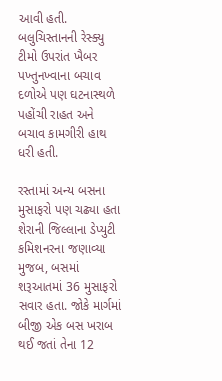આવી હતી. બલુચિસ્તાનની રેસ્ક્યુ ટીમો ઉપરાંત ખૈબર પખ્તુનખ્વાના બચાવ દળોએ પણ ઘટનાસ્થળે પહોંચી રાહત અને બચાવ કામગીરી હાથ ધરી હતી.

રસ્તામાં અન્ય બસના મુસાફરો પણ ચઢ્યા હતા
શેરાની જિલ્લાના ડેપ્યુટી કમિશનરના જણાવ્યા મુજબ, બસમાં શરૂઆતમાં 36 મુસાફરો સવાર હતા. જોકે માર્ગમાં બીજી એક બસ ખરાબ થઈ જતાં તેના 12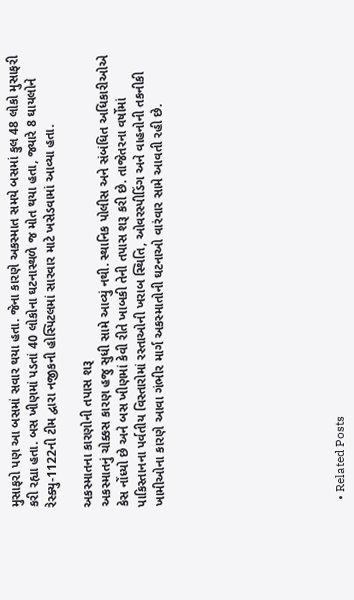મુસાફરો પણ આ બસમાં સવાર થયા હતા. જેના કારણે અકસ્માત સમયે બસમાં કુલ 48 લોકો મુસાફરી કરી રહ્યા હતા. બસ ખીણમાં પડતાં 40 લોકોના ઘટનાસ્થળે જ મોત થયા હતા, જ્યારે 8 ઘાયલોને રેસ્ક્યુ-1122ની ટીમ દ્વારા નજીકની હોસ્પિટલમાં સારવાર માટે ખસેડવામાં આવ્યા હતા.

અકસ્માતના કારણોની તપાસ શરૂ
અકસ્માતનું ચોક્કસ કારણ હજુ સુધી સામે આવ્યું નથી. સ્થાનિક પોલીસ અને સંબંધિત અધિકારીઓએ કેસ નોંધ્યો છે અને બસ ખીણમાં કેવી રીતે ખાબકી તેની તપાસ શરૂ કરી છે. તાજેતરના વર્ષોમાં પાકિસ્તાનના પર્વતીય વિસ્તારોમાં રસ્તાઓની ખરાબ સ્થિતિ, ઓવરસ્પીડિંગ અને વાહનોની તકનીકી ખામીઓના કારણે આવા ગંભીર માર્ગ અકસ્માતોની ઘટનાઓ વારંવાર સામે આવતી રહી છે.









  • Related Posts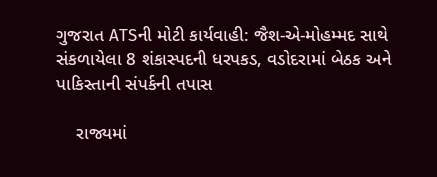ગુજરાત ATSની મોટી કાર્યવાહી: જૈશ-એ-મોહમ્મદ સાથે સંકળાયેલા 8 શંકાસ્પદની ધરપકડ, વડોદરામાં બેઠક અને પાકિસ્તાની સંપર્કની તપાસ

    રાજ્યમાં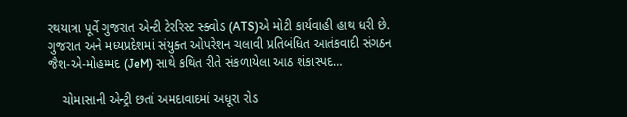રથયાત્રા પૂર્વે ગુજરાત એન્ટી ટેરરિસ્ટ સ્ક્વોડ (ATS)એ મોટી કાર્યવાહી હાથ ધરી છે. ગુજરાત અને મધ્યપ્રદેશમાં સંયુક્ત ઓપરેશન ચલાવી પ્રતિબંધિત આતંકવાદી સંગઠન જૈશ-એ-મોહમ્મદ (JeM) સાથે કથિત રીતે સંકળાયેલા આઠ શંકાસ્પદ…

    ચોમાસાની એન્ટ્રી છતાં અમદાવાદમાં અધૂરા રોડ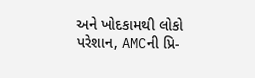અને ખોદકામથી લોકો પરેશાન, AMCની પ્રિ-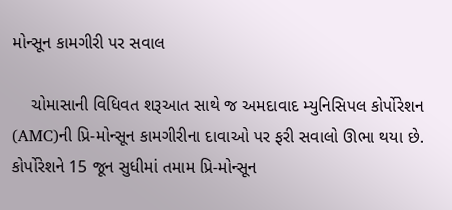મોન્સૂન કામગીરી પર સવાલ

    ચોમાસાની વિધિવત શરૂઆત સાથે જ અમદાવાદ મ્યુનિસિપલ કોર્પોરેશન (AMC)ની પ્રિ-મોન્સૂન કામગીરીના દાવાઓ પર ફરી સવાલો ઊભા થયા છે. કોર્પોરેશને 15 જૂન સુધીમાં તમામ પ્રિ-મોન્સૂન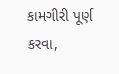કામગીરી પૂર્ણ કરવા,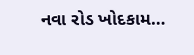નવા રોડ ખોદકામ…